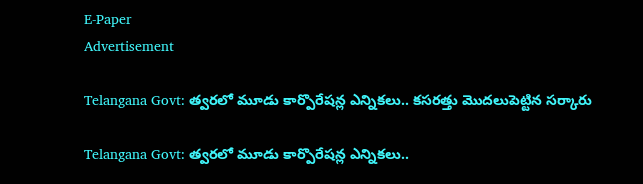E-Paper
Advertisement

Telangana Govt: త్వరలో మూడు కార్పొరేషన్ల ఎన్నికలు.. కసరత్తు మొదలుపెట్టిన సర్కారు

Telangana Govt: త్వరలో మూడు కార్పొరేషన్ల ఎన్నికలు..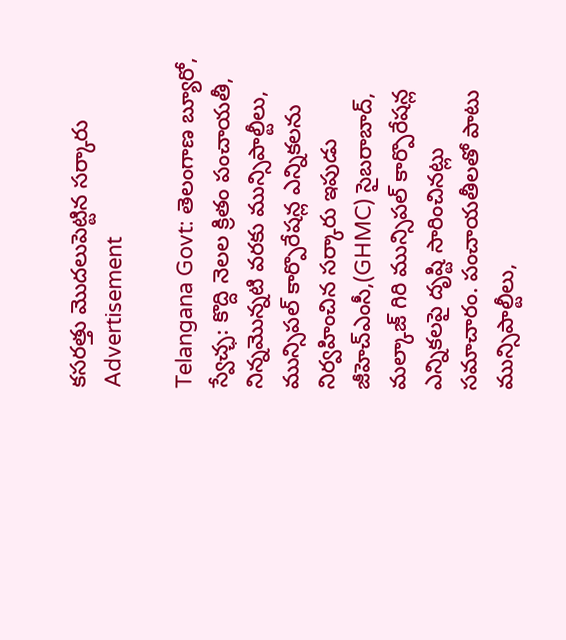కసరత్తు మొదలుపెట్టిన సర్కారు
Advertisement

Telangana Govt: తెలంగాణ బ్యూరో, స్వేచ్ఛ: కొద్ది నెలల క్రితం పంచాయతీ, నిన్నమొన్నటి వరకు మున్సిపాల్టీలు, మున్సిపల్ కార్పొరేషన్ల ఎన్నికలను నిర్వహించిన సర్కారు ఇపుడు జీహెచ్ఎంసీ,(GHMC) సైబరాబాద్, మల్కాజ్ గిరి మున్సిపల్ కార్పొరేషన్ల ఎన్నికలపై దృష్టి సారించినట్లు సమాచారం. పంచాయతీలతో పాటు మున్సిపాల్టీలు,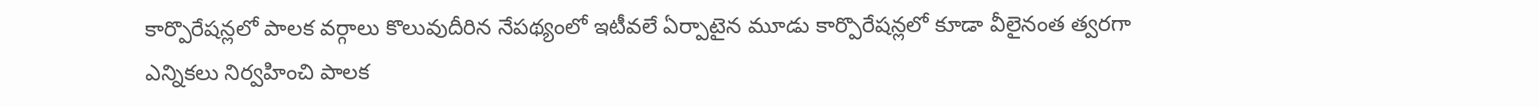కార్పొరేషన్లలో పాలక వర్గాలు కొలువుదీరిన నేపథ్యంలో ఇటీవలే ఏర్పాటైన మూడు కార్పొరేషన్లలో కూడా వీలైనంత త్వరగా ఎన్నికలు నిర్వహించి పాలక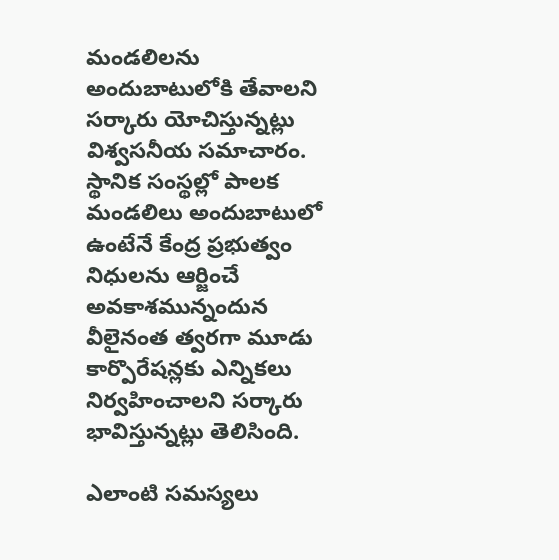మండలిలను అందుబాటులోకి తేవాలని సర్కారు యోచిస్తున్నట్లు విశ్వసనీయ సమాచారం. స్థానిక సంస్థల్లో పాలక మండలిలు అందుబాటులో ఉంటేనే కేంద్ర ప్రభుత్వం నిధులను ఆర్జించే అవకాశమున్నందున వీలైనంత త్వరగా మూడు కార్పొరేషన్లకు ఎన్నికలు నిర్వహించాలని సర్కారు భావిస్తున్నట్లు తెలిసింది.

ఎలాంటి సమస్యలు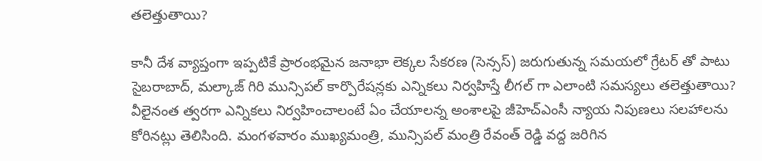తలెత్తుతాయి?

కానీ దేశ వ్యాప్తంగా ఇప్పటికే ప్రారంభమైన జనాభా లెక్కల సేకరణ (సెన్సస్) జరుగుతున్న సమయలో గ్రేటర్ తో పాటు సైబరాబాద్, మల్కాజ్ గిరి మున్సిపల్ కార్పొరేషన్లకు ఎన్నికలు నిర్వహిస్తే లీగల్ గా ఎలాంటి సమస్యలు తలెత్తుతాయి? వీలైనంత త్వరగా ఎన్నికలు నిర్వహించాలంటే ఏం చేయాలన్న అంశాలపై జీహెచ్ఎంసీ న్యాయ నిపుణలు సలహాలను కోరినట్లు తెలిసింది. మంగళవారం ముఖ్యమంత్రి, మున్సిపల్ మంత్రి రేవంత్ రెడ్డి వద్ద జరిగిన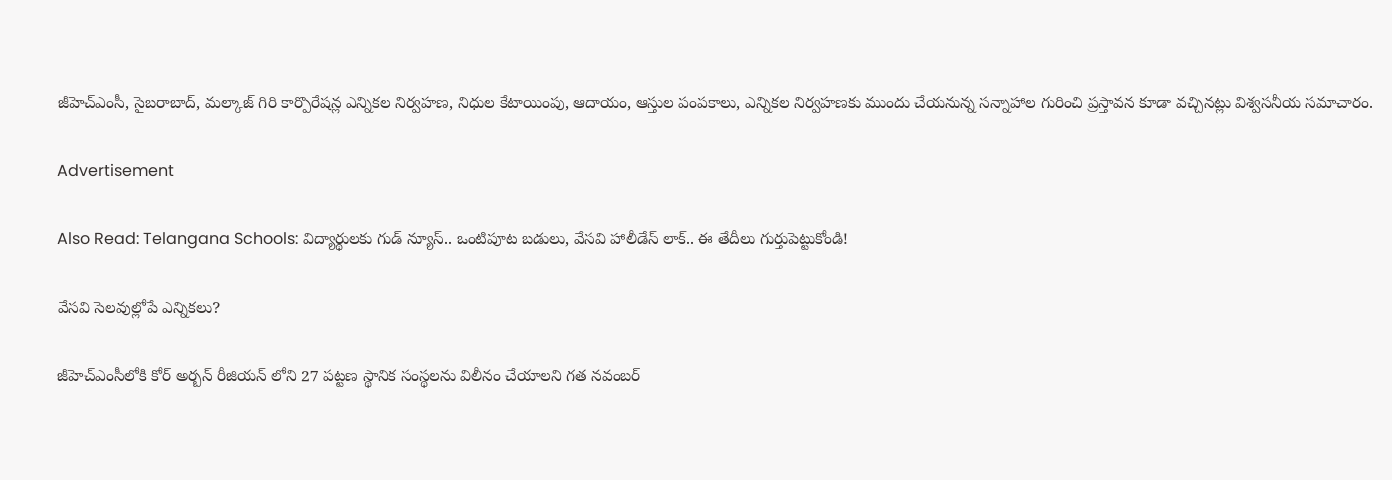జీహెచ్ఎంసీ, సైబరాబాద్, మల్కాజ్ గిరి కార్పొరేషన్ల ఎన్నికల నిర్వహణ, నిధుల కేటాయింపు, ఆదాయం, ఆస్తుల పంపకాలు, ఎన్నికల నిర్వహణకు ముందు చేయనున్న సన్నాహాల గురించి ప్రస్తావన కూడా వచ్చినట్లు విశ్వసనీయ సమాచారం.

Advertisement

Also Read: Telangana Schools: విద్యార్థులకు గుడ్ న్యూస్.. ఒంటిపూట బడులు, వేసవి హాలీడేస్ లాక్.. ఈ తేదీలు గుర్తుపెట్టుకోండి!

వేసవి సెలవుల్లోపే ఎన్నికలు?

జీహెచ్ఎంసీలోకి కోర్ అర్బన్ రీజియన్ లోని 27 పట్టణ స్థానిక సంస్థలను విలీనం చేయాలని గత నవంబర్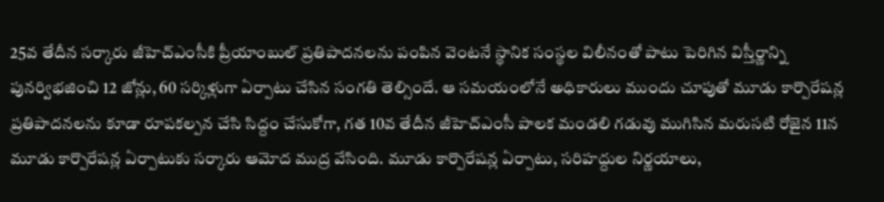25వ తేదీన సర్కారు జీహెచ్ఎంసీకి ప్రీయాంబుల్ ప్రతిపాదనలను పంపిన వెంటనే స్థానిక సంస్థల విలీనంతో పాటు పెరిగిన విస్తీర్ణాన్ని పునర్విభజించి 12 జోన్లు, 60 సర్కిళ్లుగా ఏర్పాటు చేసిన సంగతి తెల్సిందే. ఆ సమయంలోనే అధికారులు ముందు చూపుతో మూడు కార్పొరేషన్ల ప్రతిపాదనలను కూడా రూపకల్పన చేసి సిద్దం చేసుకోగా, గత 10వ తేదీన జీహెచ్ఎంసీ పాలక మండలి గడువు ముగిసిన మరుసటి రోజైన 11న మూడు కార్పొరేషన్ల ఏర్పాటుకు సర్కారు ఆమోద ముద్ర వేసింది. మూడు కార్పొరేషన్ల ఏర్పాటు, సరిహద్దుల నిర్ణయాలు,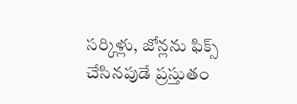సర్కిళ్లు, జోన్లను ఫిక్స్ చేసినపుడే ప్రస్తుతం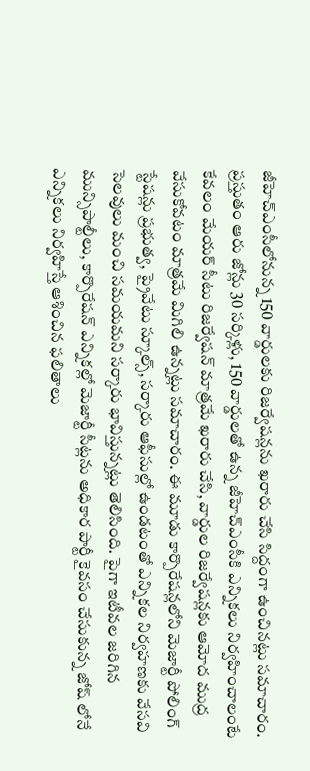జీహెచ్ఎంసీలోనున్న 150 వార్డులకు రిజర్వేషన్లను ఖరారు చేసి సిద్దంగా ఉంచినట్లు సమాచారం. ప్రస్తుతం ఆరు జోన్లు 30 సర్కిళ్లు, 150 వార్డులతో ఉన్న జీహెచ్ఎంసీకి ఎన్నికలు నిర్వహించాలంటే కేవలం మేయర్ సీటు రిజర్వేషన్ మాత్రమే ఖరారు చేసి, వార్డుల రిజర్వేషన్లకు ఆమోద ముద్ర వేసుకోవటం మాత్రమే మిగిలి ఉన్నట్లు సమాచారం. ఈ మూడు కార్పొరేషన్లలోని మెజార్టీ పోలింగ్ స్టేషన్లు ప్రభుత్వ, ప్రైవేటు స్కూల్స్, సర్కారు ఆఫీసుల్లో ఉండటంతో ఎన్నికల నిర్వహణకు వేసవి సెలవులు మంచి సమయమని సర్కారు భావిస్తున్నట్లు తెలిసింది. పైగా ఇటీవల జరిగిన మున్సిపాల్టీలు, కార్పొరేషన్ ఎన్నికల్లో మెజార్టీ సీట్లను అధికార పార్టీ కైవసం చేసుకున్న జోష్ లోనే ఎన్నికలు నిర్వహిస్తే ఆశించిన ఫలితాలు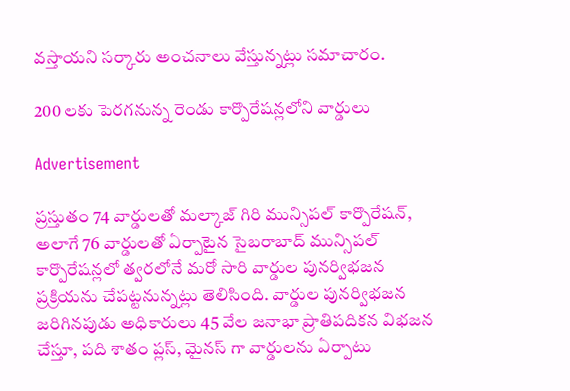వస్తాయని సర్కారు అంచనాలు వేస్తున్నట్లు సమాచారం.

200 లకు పెరగనున్న రెండు కార్పొరేషన్లలోని వార్డులు

Advertisement

ప్రస్తుతం 74 వార్డులతో మల్కాజ్ గిరి మున్సిపల్ కార్పొరేషన్, అలాగే 76 వార్డులతో ఏర్పాటైన సైబరాబాద్ మున్సిపల్ కార్పొరేషన్లలో త్వరలోనే మరో సారి వార్డుల పునర్విభజన ప్రక్రియను చేపట్టనున్నట్లు తెలిసింది. వార్డుల పునర్విభజన జరిగినపుడు అధికారులు 45 వేల జనాభా ప్రాతిపదికన విభజన చేస్తూ, పది శాతం ప్లస్, మైనస్ గా వార్డులను ఏర్పాటు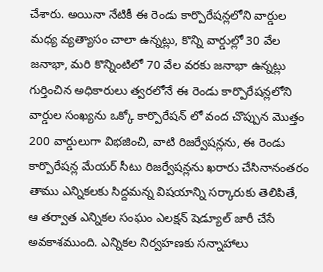చేశారు. అయినా నేటికీ ఈ రెండు కార్పొరేషన్లలోని వార్డుల మధ్య వ్యత్యాసం చాలా ఉన్నట్లు, కొన్ని వార్డుల్లో 30 వేల జనాభా, మరి కొన్నింటిలో 70 వేల వరకు జనాభా ఉన్నట్లు గుర్తించిన అధికారులు త్వరలోనే ఈ రెండు కార్పొరేషన్లలోని వార్డుల సంఖ్యను ఒక్కో కార్పొరేషన్ లో వంద చొప్పున మొత్తం 200 వార్డులుగా విభజించి, వాటి రిజర్వేషన్లను, ఈ రెండు కార్పొరేషన్ల మేయర్ సీటు రిజర్వేషన్లను ఖరారు చేసినానంతరం తాము ఎన్నికలకు సిద్దమన్న విషయాన్ని సర్కారుకు తెలిపితే, ఆ తర్వాత ఎన్నికల సంఘం ఎలక్షన్ షెడ్యూల్ జారీ చేసే అవకాశముంది. ఎన్నికల నిర్వహణకు సన్నాహాలు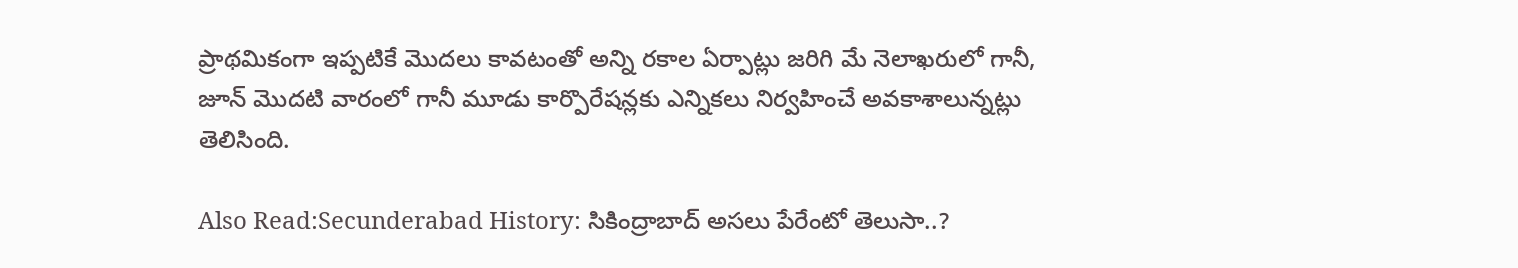ప్రాథమికంగా ఇప్పటికే మొదలు కావటంతో అన్ని రకాల ఏర్పాట్లు జరిగి మే నెలాఖరులో గానీ, జూన్ మొదటి వారంలో గానీ మూడు కార్పొరేషన్లకు ఎన్నికలు నిర్వహించే అవకాశాలున్నట్లు తెలిసింది.

Also Read:Secunderabad History: సికింద్రాబాద్ అసలు పేరేంటో తెలుసా..?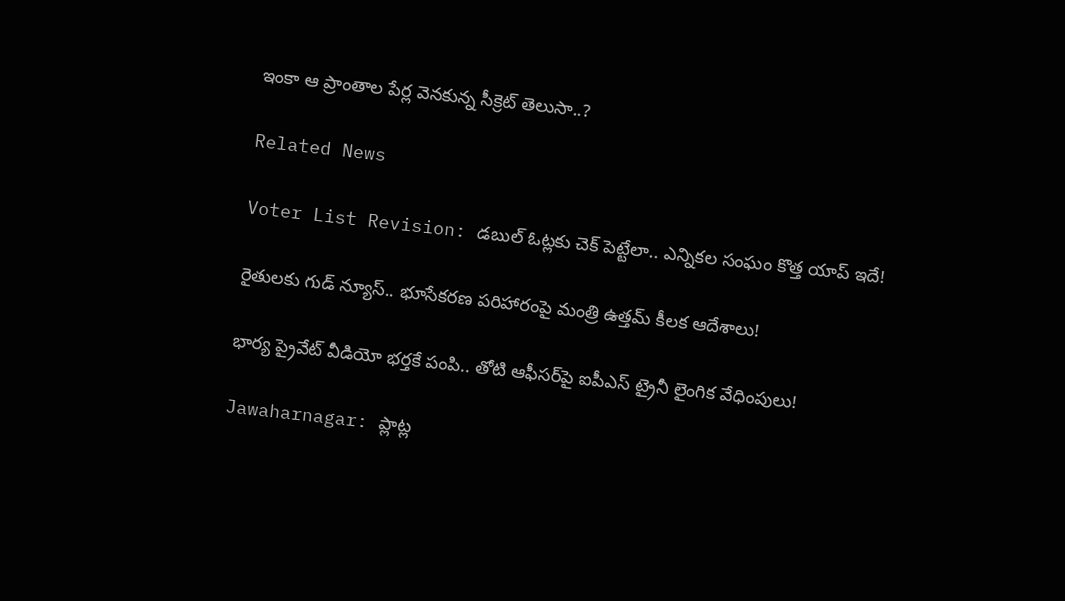ఇంకా ఆ ప్రాంతాల పేర్ల వెనకున్న సీక్రెట్ తెలుసా..?

Related News

Voter List Revision: డబుల్ ఓట్లకు చెక్ పెట్టేలా.. ఎన్నికల సంఘం కొత్త యాప్ ఇదే!

రైతులకు గుడ్ న్యూస్.. భూసేకరణ పరిహారంపై మంత్రి ఉత్తమ్ కీలక ఆదేశాలు!

భార్య ప్రైవేట్ వీడియో భర్తకే పంపి.. తోటి ఆఫీసర్‌పై ఐపీఎస్ ట్రైనీ లైంగిక వేధింపులు!

Jawaharnagar: ప్లాట్ల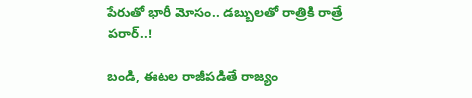పేరుతో భారీ మోసం.. డబ్బులతో రాత్రికి రాత్రే పరార్..!

బండి, ఈటల రాజీపడితే రాజ్యం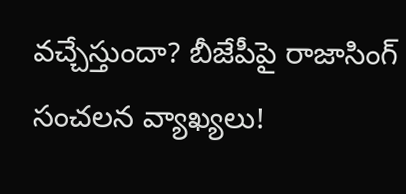వచ్చేస్తుందా? బీజేపీపై రాజాసింగ్ సంచలన వ్యాఖ్యలు!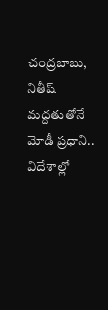చంద్రబాబు, నితీష్ మద్దతుతోనే మోడీ ప్రధాని.. విదేశాల్లో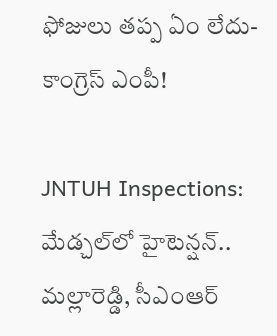ఫోజులు తప్ప ఏం లేదు- కాంగ్రెస్ ఎంపీ!

JNTUH Inspections: మేడ్చల్‌లో హైటెన్షన్.. మల్లారెడ్డి, సీఎంఆర్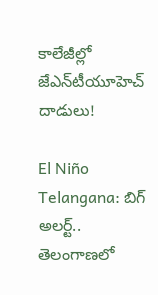కాలేజీల్లో జేఎన్‌టీయూహెచ్ దాడులు!

El Niño Telangana: బిగ్ అలర్ట్.. తెలంగాణలో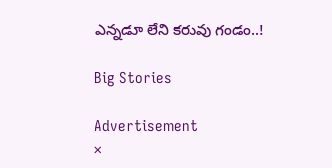ఎన్నడూ లేని కరువు గండం..!

Big Stories

Advertisement
×